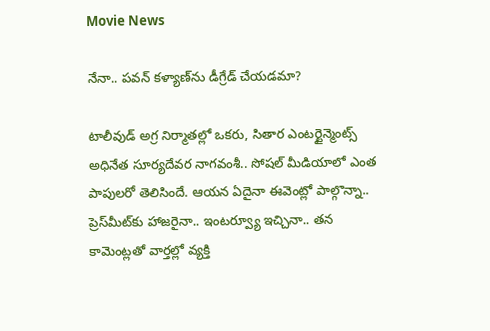Movie News

నేనా.. పవన్ కళ్యాణ్‌ను డీగ్రేడ్ చేయడమా?

టాలీవుడ్ అగ్ర నిర్మాతల్లో ఒకరు, సితార ఎంటర్టైన్మెంట్స్ అధినేత సూర్యదేవర నాగవంశీ.. సోషల్ మీడియాలో ఎంత పాపులరో తెలిసిందే. ఆయన ఏదైనా ఈవెంట్లో పాల్గొన్నా.. ప్రెస్‌మీట్‌కు హాజరైనా.. ఇంటర్వ్యూ ఇచ్చినా.. తన కామెంట్లతో వార్తల్లో వ్యక్తి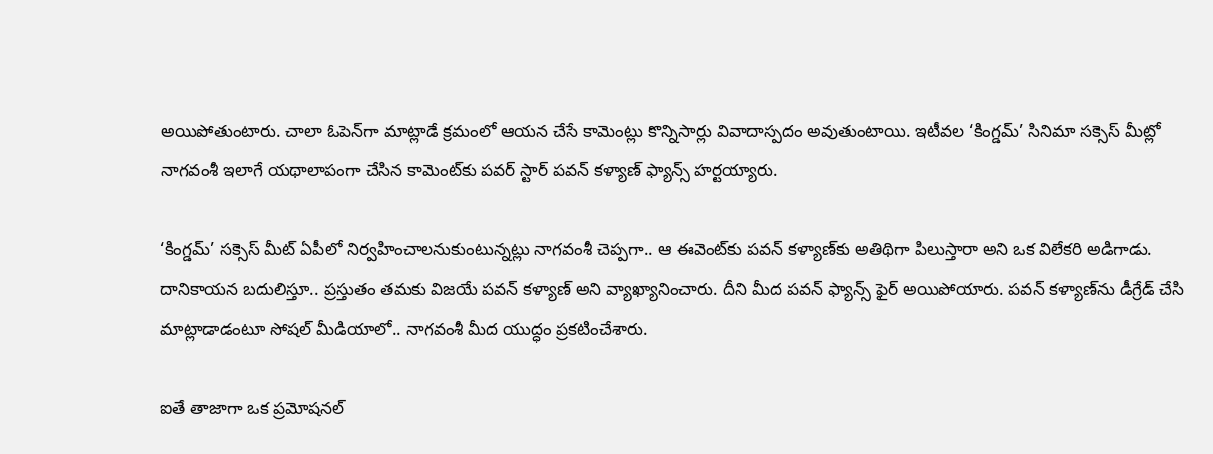అయిపోతుంటారు. చాలా ఓపెన్‌గా మాట్లాడే క్రమంలో ఆయన చేసే కామెంట్లు కొన్నిసార్లు వివాదాస్పదం అవుతుంటాయి. ఇటీవల ‘కింగ్డమ్’ సినిమా సక్సెస్ మీట్లో నాగవంశీ ఇలాగే యథాలాపంగా చేసిన కామెంట్‌కు పవర్ స్టార్ పవన్ కళ్యాణ్ ఫ్యాన్స్ హర్టయ్యారు.

‘కింగ్డమ్’ సక్సెస్ మీట్ ఏపీలో నిర్వహించాలనుకుంటున్నట్లు నాగవంశీ చెప్పగా.. ఆ ఈవెంట్‌కు పవన్ కళ్యాణ్‌కు అతిథిగా పిలుస్తారా అని ఒక విలేకరి అడిగాడు. దానికాయన బదులిస్తూ.. ప్రస్తుతం తమకు విజయే పవన్ కళ్యాణ్ అని వ్యాఖ్యానించారు. దీని మీద పవన్ ఫ్యాన్స్ ఫైర్ అయిపోయారు. పవన్ కళ్యాణ్‌ను డీగ్రేడ్ చేసి మాట్లాడాడంటూ సోషల్ మీడియాలో.. నాగవంశీ మీద యుద్ధం ప్రకటించేశారు.

ఐతే తాజాగా ఒక ప్రమోషనల్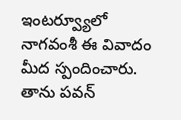ఇంటర్వ్యూలో నాగవంశీ ఈ వివాదం మీద స్పందించారు. తాను పవన్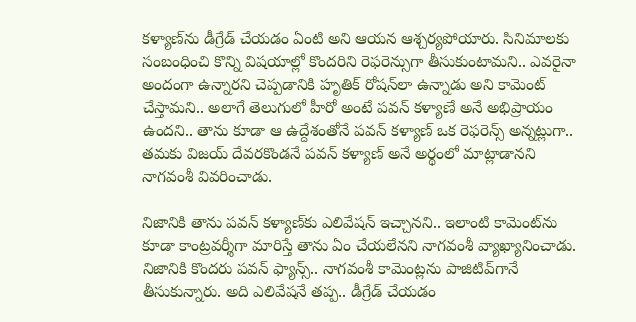కళ్యాణ్‌ను డీగ్రేడ్ చేయడం ఏంటి అని ఆయన ఆశ్చర్యపోయారు. సినిమాలకు సంబంధించి కొన్ని విషయాల్లో కొందరిని రెఫరెన్సుగా తీసుకుంటామని.. ఎవరైనా అందంగా ఉన్నారని చెప్పడానికి హృతిక్ రోషన్‌లా ఉన్నాడు అని కామెంట్ చేస్తామని.. అలాగే తెలుగులో హీరో అంటే పవన్ కళ్యాణే అనే అభిప్రాయం ఉందని.. తాను కూడా ఆ ఉద్దేశంతోనే పవన్ కళ్యాణ్‌ ఒక రెఫరెన్స్ అన్నట్లుగా.. తమకు విజయ్ దేవరకొండనే పవన్ కళ్యాణ్ అనే అర్థంలో మాట్లాడానని నాగవంశీ వివరించాడు.

నిజానికి తాను పవన్ కళ్యాణ్‌కు ఎలివేషన్ ఇచ్చానని.. ఇలాంటి కామెంట్‌ను కూడా కాంట్రవర్శీగా మారిస్తే తాను ఏం చేయలేనని నాగవంశీ వ్యాఖ్యానించాడు. నిజానికి కొందరు పవన్ ఫ్యాన్స్.. నాగవంశీ కామెంట్లను పాజిటివ్‌గానే తీసుకున్నారు. అది ఎలివేషనే తప్ప.. డీగ్రేడ్ చేయడం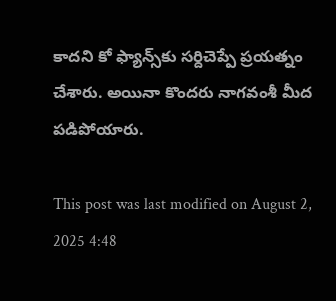కాదని కో ఫ్యాన్స్‌కు సర్దిచెప్పే ప్రయత్నం చేశారు. అయినా కొందరు నాగవంశీ మీద పడిపోయారు.

This post was last modified on August 2, 2025 4:48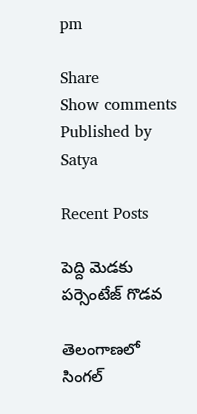pm

Share
Show comments
Published by
Satya

Recent Posts

పెద్ది మెడకు పర్సెంటేజ్ గొడవ

తెలంగాణలో సింగల్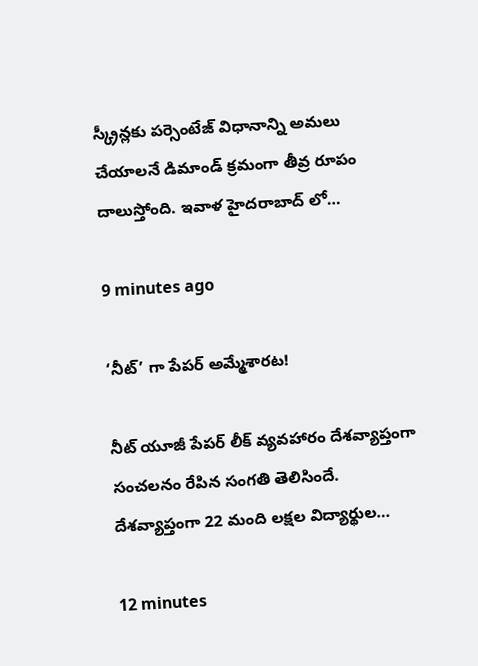స్క్రీన్లకు పర్సెంటేజ్ విధానాన్ని అమలు చేయాలనే డిమాండ్ క్రమంగా తీవ్ర రూపం దాలుస్తోంది. ఇవాళ హైదరాబాద్ లో…

9 minutes ago

‘నీట్’ గా పేపర్ అమ్మేశారట!

నీట్ యూజీ పేపర్ లీక్ వ్యవహారం దేశవ్యాప్తంగా సంచలనం రేపిన సంగతి తెలిసిందే. దేశవ్యాప్తంగా 22 మంది లక్షల విద్యార్థుల…

12 minutes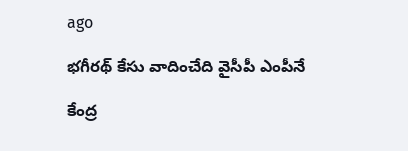ago

భగీరథ్ కేసు వాదించేది వైసీపీ ఎంపీనే

కేంద్ర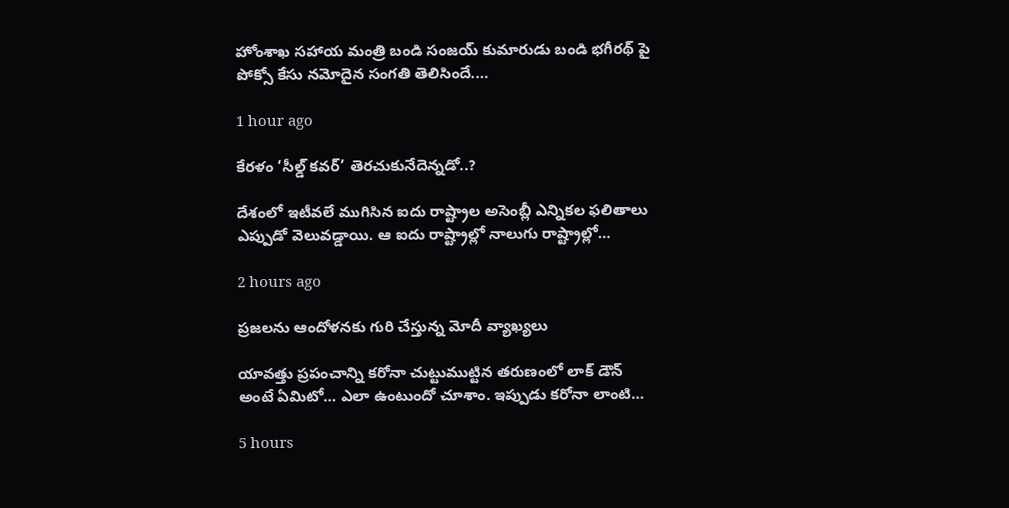హోంశాఖ సహాయ మంత్రి బండి సంజయ్ కుమారుడు బండి భగీరథ్ పై పోక్సో కేసు నమోదైన సంగతి తెలిసిందే.…

1 hour ago

కేరళం ‘సీల్డ్ కవర్’ తెరచుకునేదెన్నడో..?

దేశంలో ఇటీవలే ముగిసిన ఐదు రాష్ట్రాల అసెంబ్లీ ఎన్నికల ఫలితాలు ఎప్పుడో వెలువడ్డాయి. ఆ ఐదు రాష్ట్రాల్లో నాలుగు రాష్ట్రాల్లో…

2 hours ago

ప్రజలను ఆందోళనకు గురి చేస్తున్న మోదీ వ్యాఖ్యలు

యావత్తు ప్రపంచాన్ని కరోనా చుట్టుముట్టిన తరుణంలో లాక్ డౌన్ అంటే ఏమిటో… ఎలా ఉంటుందో చూశాం. ఇప్పుడు కరోనా లాంటి…

5 hours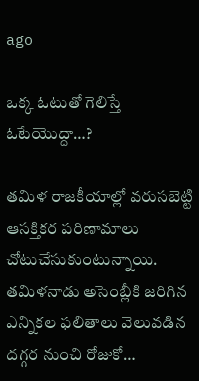ago

ఒక్క ఓటుతో గెలిస్తే ఓటేయొద్దా…?

తమిళ రాజకీయాల్లో వరుసబెట్టి ఆసక్తికర పరిణామాలు చోటుచేసుకుంటున్నాయి. తమిళనాడు అసెంబ్లీకి జరిగిన ఎన్నికల ఫలితాలు వెలువడిన దగ్గర నుంచి రోజుకో…